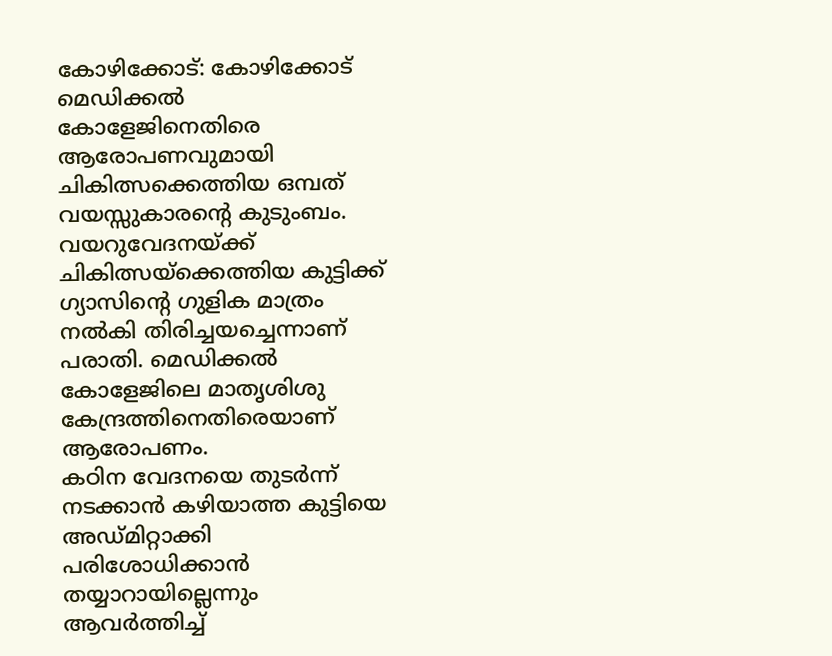കോഴിക്കോട്: കോഴിക്കോട് മെഡിക്കൽ കോളേജിനെതിരെ ആരോപണവുമായി ചികിത്സക്കെത്തിയ ഒമ്പത് വയസ്സുകാരന്റെ കുടുംബം. വയറുവേദനയ്ക്ക് ചികിത്സയ്ക്കെത്തിയ കുട്ടിക്ക് ഗ്യാസിന്റെ ഗുളിക മാത്രം നൽകി തിരിച്ചയച്ചെന്നാണ് പരാതി. മെഡിക്കൽ കോളേജിലെ മാതൃശിശു കേന്ദ്രത്തിനെതിരെയാണ് ആരോപണം.
കഠിന വേദനയെ തുടർന്ന് നടക്കാൻ കഴിയാത്ത കുട്ടിയെ അഡ്മിറ്റാക്കി പരിശോധിക്കാൻ തയ്യാറായില്ലെന്നും ആവർത്തിച്ച്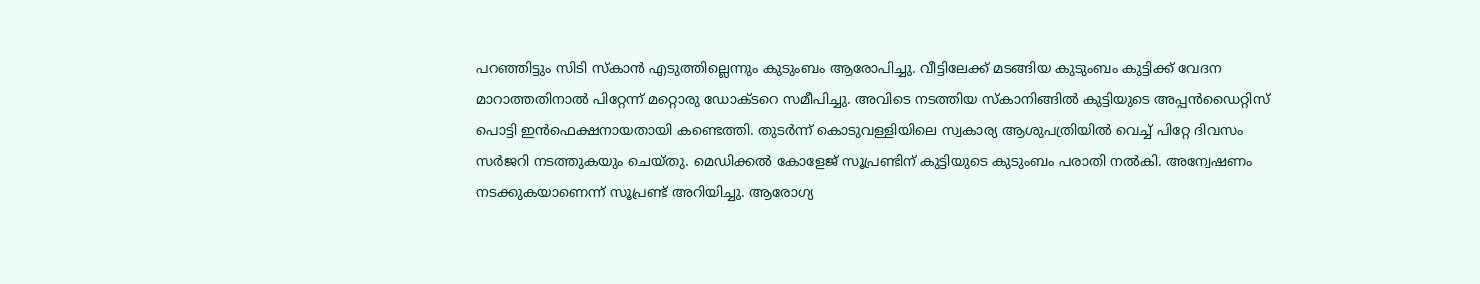പറഞ്ഞിട്ടും സിടി സ്കാൻ എടുത്തില്ലെന്നും കുടുംബം ആരോപിച്ചു. വീട്ടിലേക്ക് മടങ്ങിയ കുടുംബം കുട്ടിക്ക് വേദന മാറാത്തതിനാൽ പിറ്റേന്ന് മറ്റൊരു ഡോക്ടറെ സമീപിച്ചു. അവിടെ നടത്തിയ സ്കാനിങ്ങിൽ കുട്ടിയുടെ അപ്പൻഡൈറ്റിസ് പൊട്ടി ഇൻഫെക്ഷനായതായി കണ്ടെത്തി. തുടർന്ന് കൊടുവള്ളിയിലെ സ്വകാര്യ ആശുപത്രിയിൽ വെച്ച് പിറ്റേ ദിവസം സർജറി നടത്തുകയും ചെയ്തു. മെഡിക്കൽ കോളേജ് സൂപ്രണ്ടിന് കുട്ടിയുടെ കുടുംബം പരാതി നൽകി. അന്വേഷണം നടക്കുകയാണെന്ന് സൂപ്രണ്ട് അറിയിച്ചു. ആരോഗ്യ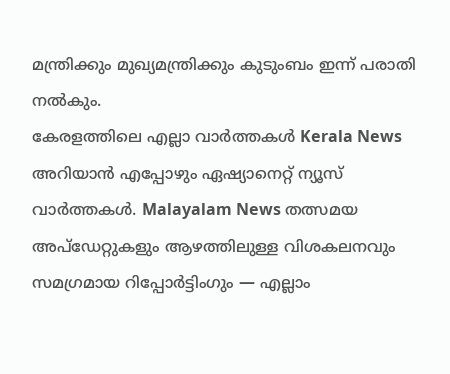മന്ത്രിക്കും മുഖ്യമന്ത്രിക്കും കുടുംബം ഇന്ന് പരാതി നൽകും.
കേരളത്തിലെ എല്ലാ വാർത്തകൾ Kerala News അറിയാൻ എപ്പോഴും ഏഷ്യാനെറ്റ് ന്യൂസ് വാർത്തകൾ. Malayalam News തത്സമയ അപ്ഡേറ്റുകളും ആഴത്തിലുള്ള വിശകലനവും സമഗ്രമായ റിപ്പോർട്ടിംഗും — എല്ലാം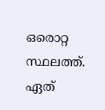ഒരൊറ്റ സ്ഥലത്ത്. ഏത്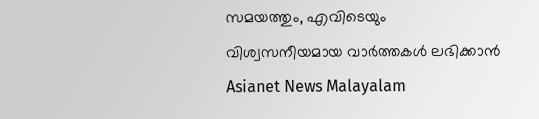സമയത്തും, എവിടെയും വിശ്വസനീയമായ വാർത്തകൾ ലഭിക്കാൻ Asianet News Malayalam